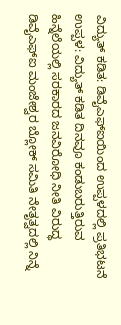ವಿದ್ಯುತ್ ಕಡಿತ: ಡಿವೈಎಫ್ಐಯಿಂದ ಉಪ್ಪಳದಲ್ಲಿ ಪ್ರತಿಭಟನೆ
ಉಪ್ಪಳ: ವಿದ್ಯುತ್ ಕಡಿತ ದಿನವೂ ಕಂಡುಬರುತ್ತಿರುವ ಹಿನ್ನೆಲೆಯಲ್ಲಿ ಸರಕಾರದ ಜನವಿರೋಧಿ ನೀತಿ ವಿರುದ್ಧ ಡಿವೈಎಫ್ಐ ಮಂಜೇಶ್ವರ ಬ್ಲೋಕ್ ಸಮಿತಿ ನೇತೃತ್ವದಲ್ಲಿ ನಿನ್ನೆ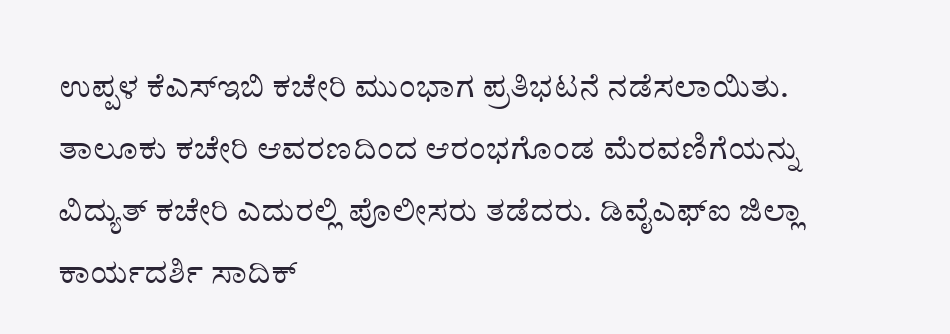ಉಪ್ಪಳ ಕೆಎಸ್ಇಬಿ ಕಚೇರಿ ಮುಂಭಾಗ ಪ್ರತಿಭಟನೆ ನಡೆಸಲಾಯಿತು. ತಾಲೂಕು ಕಚೇರಿ ಆವರಣದಿಂದ ಆರಂಭಗೊಂಡ ಮೆರವಣಿಗೆಯನ್ನು ವಿದ್ಯುತ್ ಕಚೇರಿ ಎದುರಲ್ಲಿ ಪೊಲೀಸರು ತಡೆದರು. ಡಿವೈಎಫ್ಐ ಜಿಲ್ಲಾ ಕಾರ್ಯದರ್ಶಿ ಸಾದಿಕ್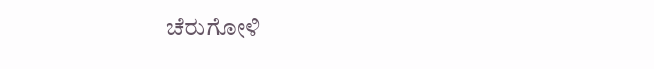ಚೆರುಗೋಳಿ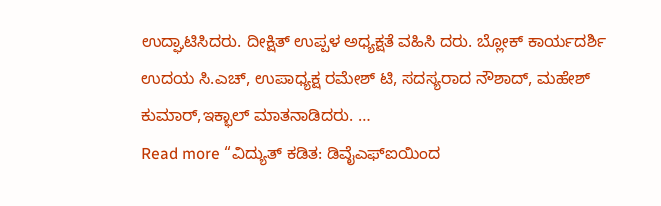ಉದ್ಘಾಟಿಸಿದರು. ದೀಕ್ಷಿತ್ ಉಪ್ಪಳ ಅಧ್ಯಕ್ಷತೆ ವಹಿಸಿ ದರು. ಬ್ಲೋಕ್ ಕಾರ್ಯದರ್ಶಿ ಉದಯ ಸಿ.ಎಚ್, ಉಪಾಧ್ಯಕ್ಷ ರಮೇಶ್ ಟಿ, ಸದಸ್ಯರಾದ ನೌಶಾದ್, ಮಹೇಶ್ ಕುಮಾರ್,ಇಕ್ಭಾಲ್ ಮಾತನಾಡಿದರು. …
Read more “ವಿದ್ಯುತ್ ಕಡಿತ: ಡಿವೈಎಫ್ಐಯಿಂದ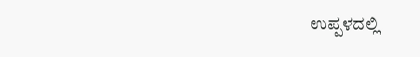ಉಪ್ಪಳದಲ್ಲಿ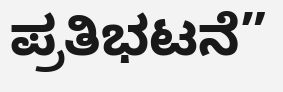ಪ್ರತಿಭಟನೆ”